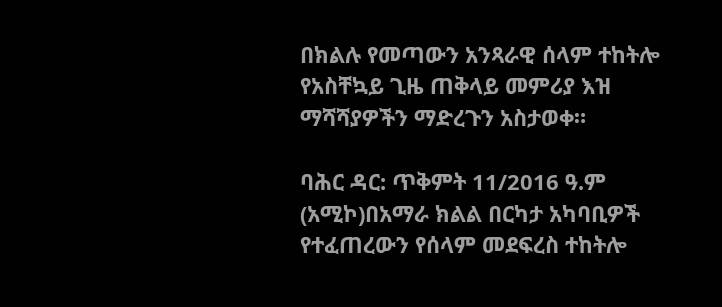በክልሉ የመጣውን አንጻራዊ ሰላም ተከትሎ የአስቸኳይ ጊዜ ጠቅላይ መምሪያ እዝ ማሻሻያዎችን ማድረጉን አስታወቀ።

ባሕር ዳር: ጥቅምት 11/2016 ዓ.ም (አሚኮ)በአማራ ክልል በርካታ አካባቢዎች የተፈጠረውን የሰላም መደፍረስ ተከትሎ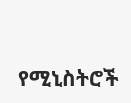የሚኒስትሮች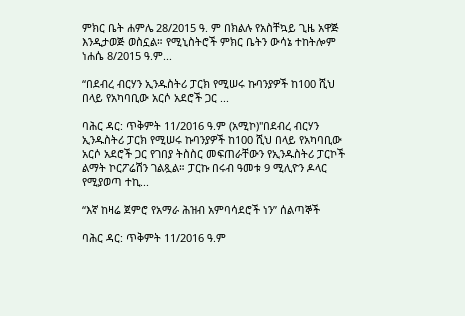ምክር ቤት ሐምሌ 28/2015 ዓ. ም በክልሉ የአስቸኳይ ጊዜ አዋጅ እንዲታወጅ ወስኗል። የሚኒስትሮች ምክር ቤትን ውሳኔ ተከትሎም ነሐሴ 8/2015 ዓ.ም...

“በደብረ ብርሃን ኢንዱስትሪ ፓርክ የሚሠሩ ኩባንያዎች ከ100 ሺህ በላይ የአካባቢው አርሶ አደሮች ጋር ...

ባሕር ዳር: ጥቅምት 11/2016 ዓ.ም (አሚኮ)"በደብረ ብርሃን ኢንዱስትሪ ፓርክ የሚሠሩ ኩባንያዎች ከ100 ሺህ በላይ የአካባቢው አርሶ አደሮች ጋር የገበያ ትስስር መፍጠራቸውን የኢንዱስትሪ ፓርኮች ልማት ኮርፖሬሽን ገልጿል። ፓርኩ በሩብ ዓመቱ 9 ሚሊዮን ዶላር የሚያወጣ ተኪ...

“እኛ ከዛሬ ጀምሮ የአማራ ሕዝብ አምባሳደሮች ነን” ሰልጣኞች

ባሕር ዳር: ጥቅምት 11/2016 ዓ.ም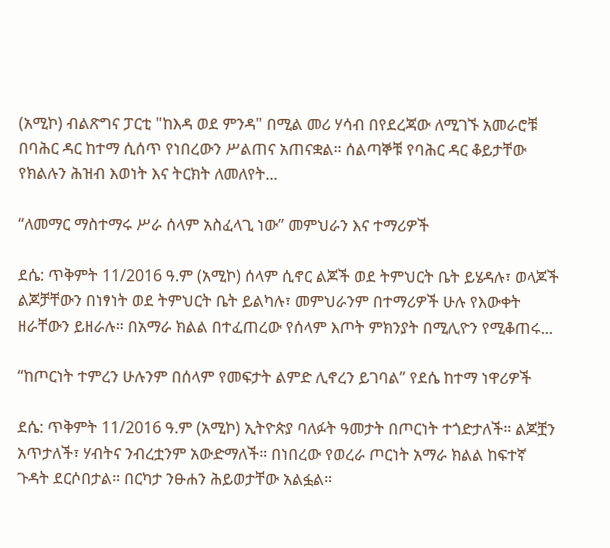(አሚኮ) ብልጽግና ፓርቲ "ከእዳ ወደ ምንዳ" በሚል መሪ ሃሳብ በየደረጃው ለሚገኙ አመራሮቹ በባሕር ዳር ከተማ ሲሰጥ የነበረውን ሥልጠና አጠናቋል። ሰልጣኞቹ የባሕር ዳር ቆይታቸው የክልሉን ሕዝብ እወነት እና ትርክት ለመለየት...

“ለመማር ማስተማሩ ሥራ ሰላም አስፈላጊ ነው” መምህራን እና ተማሪዎች

ደሴ: ጥቅምት 11/2016 ዓ.ም (አሚኮ) ሰላም ሲኖር ልጆች ወደ ትምህርት ቤት ይሄዳሉ፣ ወላጆች ልጆቻቸውን በነፃነት ወደ ትምህርት ቤት ይልካሉ፣ መምህራንም በተማሪዎች ሁሉ የእውቀት ዘራቸውን ይዘራሉ። በአማራ ክልል በተፈጠረው የሰላም እጦት ምክንያት በሚሊዮን የሚቆጠሩ...

“ከጦርነት ተምረን ሁሉንም በሰላም የመፍታት ልምድ ሊኖረን ይገባል” የደሴ ከተማ ነዋሪዎች

ደሴ: ጥቅምት 11/2016 ዓ.ም (አሚኮ) ኢትዮጵያ ባለፉት ዓመታት በጦርነት ተጎድታለች። ልጆቿን አጥታለች፣ ሃብትና ንብረቷንም አውድማለች። በነበረው የወረራ ጦርነት አማራ ክልል ከፍተኛ ጉዳት ደርሶበታል። በርካታ ንፁሐን ሕይወታቸው አልፏል።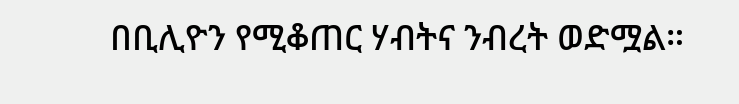በቢሊዮን የሚቆጠር ሃብትና ንብረት ወድሟል።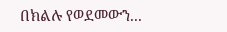በክልሉ የወደመውን...